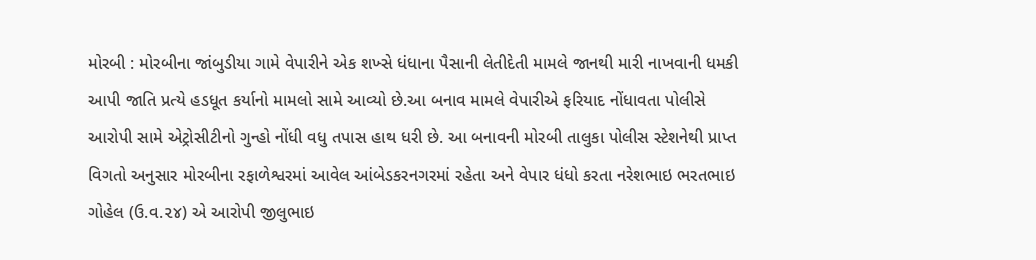મોરબી : મોરબીના જાંબુડીયા ગામે વેપારીને એક શખ્સે ધંધાના પૈસાની લેતીદેતી મામલે જાનથી મારી નાખવાની ધમકી આપી જાતિ પ્રત્યે હડધૂત કર્યાનો મામલો સામે આવ્યો છે.આ બનાવ મામલે વેપારીએ ફરિયાદ નોંધાવતા પોલીસે આરોપી સામે એટ્રોસીટીનો ગુન્હો નોંધી વધુ તપાસ હાથ ધરી છે. આ બનાવની મોરબી તાલુકા પોલીસ સ્ટેશનેથી પ્રાપ્ત વિગતો અનુસાર મોરબીના રફાળેશ્વરમાં આવેલ આંબેડકરનગરમાં રહેતા અને વેપાર ધંધો કરતા નરેશભાઇ ભરતભાઇ ગોહેલ (ઉ.વ.૨૪) એ આરોપી જીલુભાઇ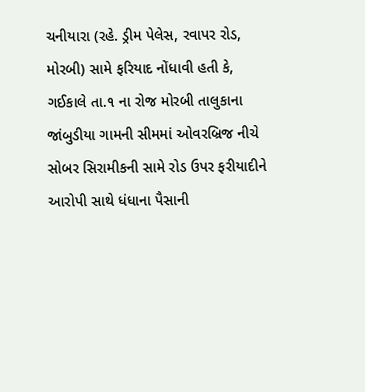ચનીયારા (રહે. ડ્રીમ પેલેસ, રવાપર રોડ, મોરબી) સામે ફરિયાદ નોંધાવી હતી કે, ગઈકાલે તા.૧ ના રોજ મોરબી તાલુકાના જાંબુડીયા ગામની સીમમાં ઓવરબ્રિજ નીચે સોબર સિરામીકની સામે રોડ ઉપર ફરીયાદીને આરોપી સાથે ધંધાના પૈસાની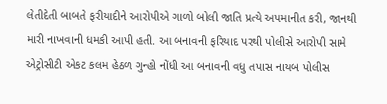લેતીદેતી બાબતે ફરીયાદીને આરોપીએ ગાળો બોલી જાતિ પ્રત્યે અપમાનીત કરી, જાનથી મારી નાખવાની ધમકી આપી હતી. આ બનાવની ફરિયાદ પરથી પોલીસે આરોપી સામે એટ્રોસીટી એકટ કલમ હેઠળ ગુન્હો નોંધી આ બનાવની વધુ તપાસ નાયબ પોલીસ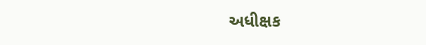અધીક્ષક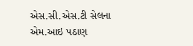એસ.સી.એસ.ટી સેલના એમ.આઇ પઠાણ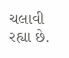ચલાવી રહ્યા છે.